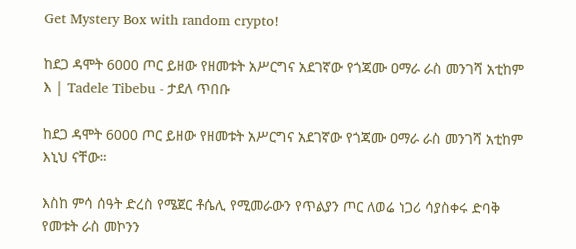Get Mystery Box with random crypto!

ከደጋ ዳሞት 6000 ጦር ይዘው የዘመቱት አሥርግና አደገኛው የጎጃሙ ዐማራ ራስ መንገሻ አቲከም እ | Tadele Tibebu - ታደለ ጥበቡ

ከደጋ ዳሞት 6000 ጦር ይዘው የዘመቱት አሥርግና አደገኛው የጎጃሙ ዐማራ ራስ መንገሻ አቲከም እኒህ ናቸው።

እስከ ምሳ ሰዓት ድረስ የሜጀር ቶሴሊ የሚመራውን የጥልያን ጦር ለወሬ ነጋሪ ሳያስቀሩ ድባቅ የመቱት ራስ መኮንን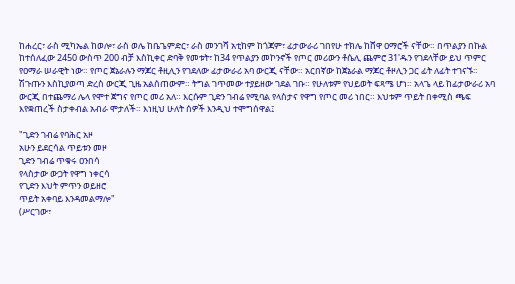ከሐረር፣ ራስ ሚካኤል ከወሎ፣ ራስ ወሌ ከቤጌምድር፣ ራስ መንገሻ አቲከም ከጎጃም፣ ፊታውራሪ ገበየሁ ተክሌ ከሸዋ ዐማሮች ናቸው። በጥልያን በኩል ከተሰለፈው 2450 ውስጥ 200 ብቻ እስኪቀር ድባቅ የመቱት፣ ከ34 የጥልያን መኮንኖች የጦር መሪውን ቶሴሊ ጨምሮ 31'ዱን የገደላቸው ይህ ጥምር የዐማራ ሠራዊት ነው። የጦር ጀኔራሉን ማጆር ቶዚሊን የገደለው ፊታውራሪ አባ ውርጂ ናቸው። አርበኛው ከጀኔራል ማጆር ቶዞሊን ጋር ፊት ለፊት ተገናኙ። ሽጉጡን እስኪያወጣ ድረስ ውርጂ ጊዜ አልሰጠውም። ትግል ገጥመው ተያይዘው ገደል ገቡ። የሁለቱም የህይወት ፍጻሜ ሆነ። አላጌ ላይ ከፊታውራሪ አባ ውርጂ በተጨማሪ ሌላ የሞተ ጀግና የጦር መሪ አለ። እርሱም ጊድን ገብሬ የሚባል የላስታና የዋግ የጦር መሪ ነበር። እህቱም ጥይት በቀሚስ ጫፍ እየቋጠረች ስታቀብል አብራ ሞታለች። እነዚህ ሁለት ሰዎች እንዲህ ተሞግሰዋል፤

"ጊድን ገብሬ የባሕር አዞ
አሁን ይደርሳል ጥይቱን መዞ
ጊድን ገብሬ ጥቁሩ ዐንበሳ
የላስታው ውጋት የዋግ ነቀርሳ
የጊድን እህት ምጥን ወይዘሮ
ጥይት አቀባይ እንዳመልማሎ"
(ሥርገው፣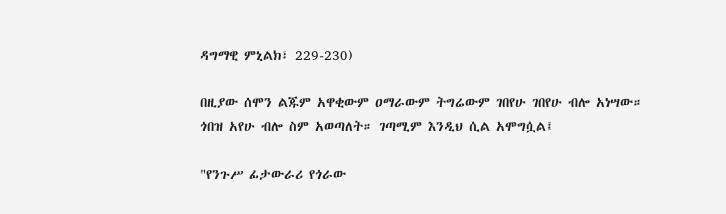ዳግማዊ ምኒልክ፣ 229-230)

በዚያው ሰሞን ልጁም አዋቂውም ዐማራውም ትግሬውም ገበየሁ ገበየሁ ብሎ አነሣው። ጎበዝ አየሁ ብሎ ስም አወጣለት። ገጣሚም እንዲህ ሲል አሞግሷል፤

"የንጉሥ ፊታውራሪ የጎራው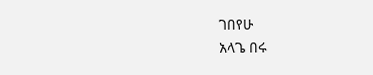ገበየሁ
አላጌ በሩ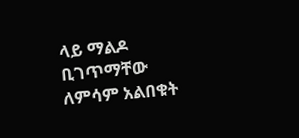ላይ ማልዶ ቢገጥማቸው
ለምሳም አልበቁት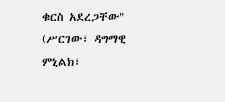ቁርስ አደረጋቸው"
(ሥርገው፣ ዳግማዊ ምኒልክ፣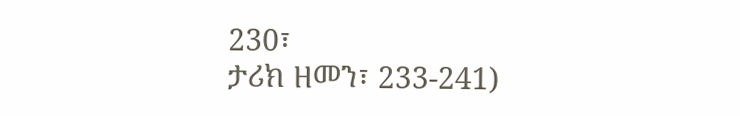230፣
ታሪክ ዘመን፣ 233-241)